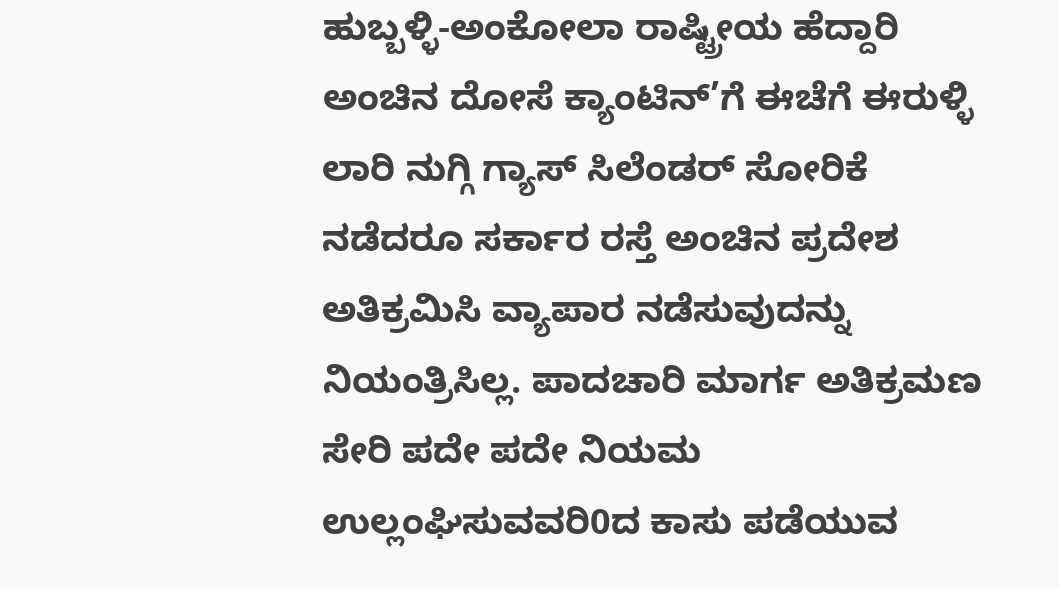ಹುಬ್ಬಳ್ಳಿ-ಅಂಕೋಲಾ ರಾಷ್ಟ್ರೀಯ ಹೆದ್ದಾರಿ ಅಂಚಿನ ದೋಸೆ ಕ್ಯಾಂಟಿನ್’ಗೆ ಈಚೆಗೆ ಈರುಳ್ಳಿ ಲಾರಿ ನುಗ್ಗಿ ಗ್ಯಾಸ್ ಸಿಲೆಂಡರ್ ಸೋರಿಕೆ ನಡೆದರೂ ಸರ್ಕಾರ ರಸ್ತೆ ಅಂಚಿನ ಪ್ರದೇಶ ಅತಿಕ್ರಮಿಸಿ ವ್ಯಾಪಾರ ನಡೆಸುವುದನ್ನು ನಿಯಂತ್ರಿಸಿಲ್ಲ. ಪಾದಚಾರಿ ಮಾರ್ಗ ಅತಿಕ್ರಮಣ ಸೇರಿ ಪದೇ ಪದೇ ನಿಯಮ ಉಲ್ಲಂಘಿಸುವವರಿ0ದ ಕಾಸು ಪಡೆಯುವ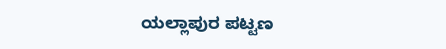ಯಲ್ಲಾಪುರ ಪಟ್ಟಣ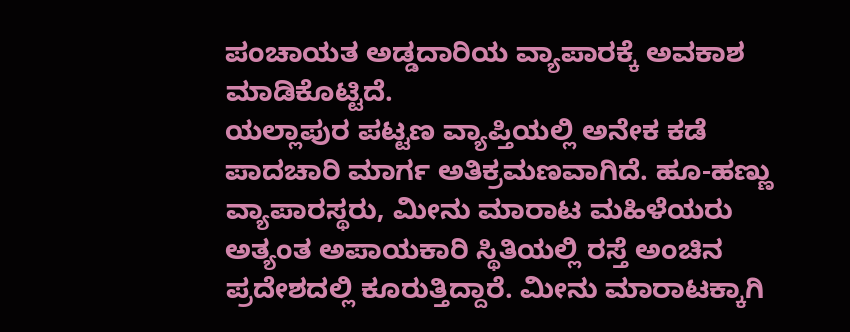ಪಂಚಾಯತ ಅಡ್ಡದಾರಿಯ ವ್ಯಾಪಾರಕ್ಕೆ ಅವಕಾಶ ಮಾಡಿಕೊಟ್ಟಿದೆ.
ಯಲ್ಲಾಪುರ ಪಟ್ಟಣ ವ್ಯಾಪ್ತಿಯಲ್ಲಿ ಅನೇಕ ಕಡೆ ಪಾದಚಾರಿ ಮಾರ್ಗ ಅತಿಕ್ರಮಣವಾಗಿದೆ. ಹೂ-ಹಣ್ಣು ವ್ಯಾಪಾರಸ್ಥರು, ಮೀನು ಮಾರಾಟ ಮಹಿಳೆಯರು ಅತ್ಯಂತ ಅಪಾಯಕಾರಿ ಸ್ಥಿತಿಯಲ್ಲಿ ರಸ್ತೆ ಅಂಚಿನ ಪ್ರದೇಶದಲ್ಲಿ ಕೂರುತ್ತಿದ್ದಾರೆ. ಮೀನು ಮಾರಾಟಕ್ಕಾಗಿ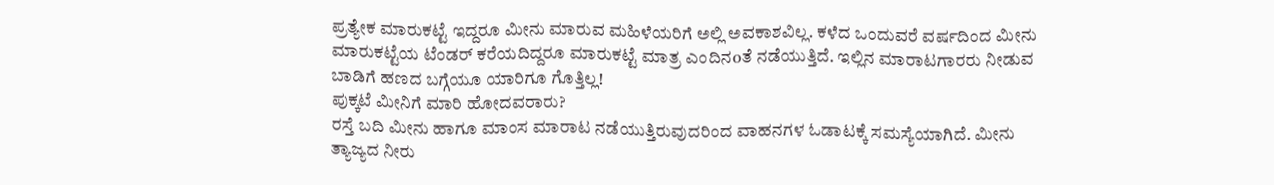ಪ್ರತ್ಯೇಕ ಮಾರುಕಟ್ಟೆ ಇದ್ದರೂ ಮೀನು ಮಾರುವ ಮಹಿಳೆಯರಿಗೆ ಅಲ್ಲಿ ಅವಕಾಶವಿಲ್ಲ. ಕಳೆದ ಒಂದುವರೆ ವರ್ಷದಿಂದ ಮೀನು ಮಾರುಕಟ್ಟೆಯ ಟೆಂಡರ್ ಕರೆಯದಿದ್ದರೂ ಮಾರುಕಟ್ಟೆ ಮಾತ್ರ ಎಂದಿನoತೆ ನಡೆಯುತ್ತಿದೆ. ಇಲ್ಲಿನ ಮಾರಾಟಗಾರರು ನೀಡುವ ಬಾಡಿಗೆ ಹಣದ ಬಗ್ಗೆಯೂ ಯಾರಿಗೂ ಗೊತ್ತಿಲ್ಲ!
ಪುಕ್ಕಟೆ ಮೀನಿಗೆ ಮಾರಿ ಹೋದವರಾರು?
ರಸ್ತೆ ಬದಿ ಮೀನು ಹಾಗೂ ಮಾಂಸ ಮಾರಾಟ ನಡೆಯುತ್ತಿರುವುದರಿಂದ ವಾಹನಗಳ ಓಡಾಟಕ್ಕೆ ಸಮಸ್ಯೆಯಾಗಿದೆ. ಮೀನು ತ್ಯಾಜ್ಯದ ನೀರು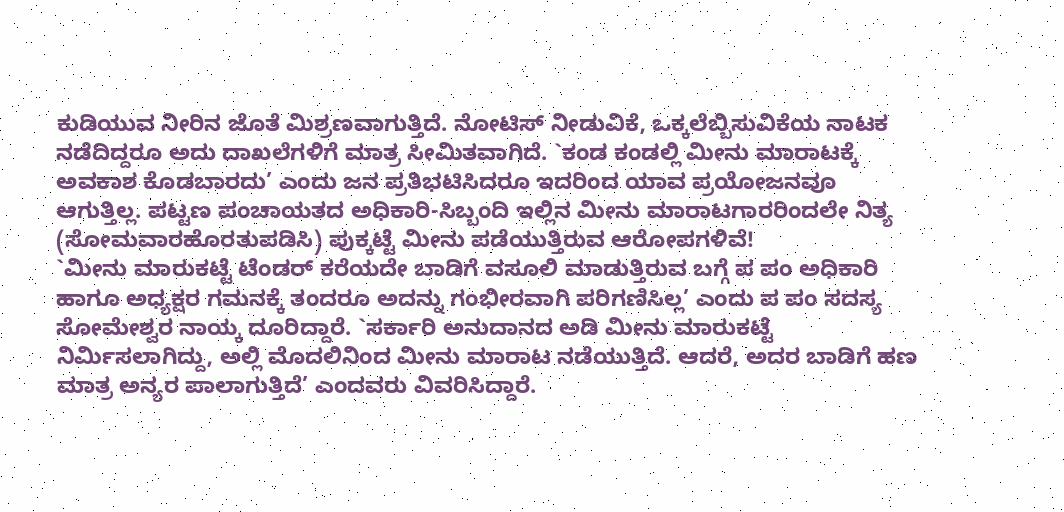ಕುಡಿಯುವ ನೀರಿನ ಜೊತೆ ಮಿಶ್ರಣವಾಗುತ್ತಿದೆ. ನೋಟಿಸ್ ನೀಡುವಿಕೆ, ಒಕ್ಕಲೆಬ್ಬಿಸುವಿಕೆಯ ನಾಟಕ ನಡೆದಿದ್ದರೂ ಅದು ದಾಖಲೆಗಳಿಗೆ ಮಾತ್ರ ಸೀಮಿತವಾಗಿದೆ. `ಕಂಡ ಕಂಡಲ್ಲಿ ಮೀನು ಮಾರಾಟಕ್ಕೆ ಅವಕಾಶ ಕೊಡಬಾರದು’ ಎಂದು ಜನ ಪ್ರತಿಭಟಿಸಿದರೂ ಇದರಿಂದ ಯಾವ ಪ್ರಯೋಜನವೂ ಆಗುತ್ತಿಲ್ಲ. ಪಟ್ಟಣ ಪಂಚಾಯತದ ಅಧಿಕಾರಿ-ಸಿಬ್ಬಂದಿ ಇಲ್ಲಿನ ಮೀನು ಮಾರಾಟಗಾರರಿಂದಲೇ ನಿತ್ಯ (ಸೋಮವಾರಹೊರತುಪಡಿಸಿ) ಪುಕ್ಕಟ್ಟೆ ಮೀನು ಪಡೆಯುತ್ತಿರುವ ಆರೋಪಗಳಿವೆ!
`ಮೀನು ಮಾರುಕಟ್ಟೆ ಟೆಂಡರ್ ಕರೆಯದೇ ಬಾಡಿಗೆ ವಸೂಲಿ ಮಾಡುತ್ತಿರುವ ಬಗ್ಗೆ ಪ ಪಂ ಅಧಿಕಾರಿ ಹಾಗೂ ಅಧ್ಯಕ್ಷರ ಗಮನಕ್ಕೆ ತಂದರೂ ಅದನ್ನು ಗಂಭೀರವಾಗಿ ಪರಿಗಣಿಸಿಲ್ಲ’ ಎಂದು ಪ ಪಂ ಸದಸ್ಯ ಸೋಮೇಶ್ವರ ನಾಯ್ಕ ದೂರಿದ್ದಾರೆ. `ಸರ್ಕಾರಿ ಅನುದಾನದ ಅಡಿ ಮೀನು ಮಾರುಕಟ್ಟೆ ನಿರ್ಮಿಸಲಾಗಿದ್ದು, ಅಲ್ಲಿ ಮೊದಲಿನಿಂದ ಮೀನು ಮಾರಾಟ ನಡೆಯುತ್ತಿದೆ. ಆದರೆ, ಅದರ ಬಾಡಿಗೆ ಹಣ ಮಾತ್ರ ಅನ್ಯರ ಪಾಲಾಗುತ್ತಿದೆ’ ಎಂದವರು ವಿವರಿಸಿದ್ದಾರೆ.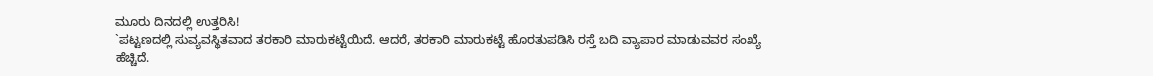ಮೂರು ದಿನದಲ್ಲಿ ಉತ್ತರಿಸಿ!
`ಪಟ್ಟಣದಲ್ಲಿ ಸುವ್ಯವಸ್ಥಿತವಾದ ತರಕಾರಿ ಮಾರುಕಟ್ಟೆಯಿದೆ. ಆದರೆ, ತರಕಾರಿ ಮಾರುಕಟ್ಟೆ ಹೊರತುಪಡಿಸಿ ರಸ್ತೆ ಬದಿ ವ್ಯಾಪಾರ ಮಾಡುವವರ ಸಂಖ್ಯೆ ಹೆಚ್ಚಿದೆ.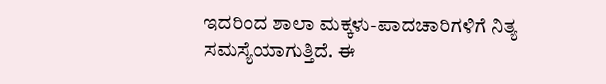ಇದರಿಂದ ಶಾಲಾ ಮಕ್ಕಳು-ಪಾದಚಾರಿಗಳಿಗೆ ನಿತ್ಯ ಸಮಸ್ಯೆಯಾಗುತ್ತಿದೆ. ಈ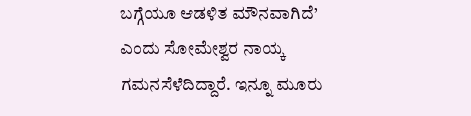ಬಗ್ಗೆಯೂ ಆಡಳಿತ ಮೌನವಾಗಿದೆ’ ಎಂದು ಸೋಮೇಶ್ವರ ನಾಯ್ಕ ಗಮನಸೆಳೆದಿದ್ದಾರೆ. ಇನ್ನೂ ಮೂರು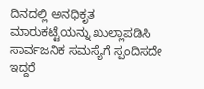ದಿನದಲ್ಲಿ ಅನಧಿಕೃತ ಮಾರುಕಟ್ಟೆಯನ್ನು ಖುಲ್ಲಾಪಡಿಸಿ ಸಾರ್ವಜನಿಕ ಸಮಸ್ಯೆಗೆ ಸ್ಪಂದಿಸದೇ ಇದ್ದರೆ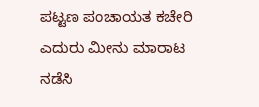ಪಟ್ಟಣ ಪಂಚಾಯತ ಕಚೇರಿ ಎದುರು ಮೀನು ಮಾರಾಟ ನಡೆಸಿ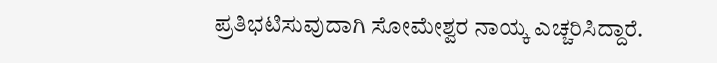ಪ್ರತಿಭಟಿಸುವುದಾಗಿ ಸೋಮೇಶ್ವರ ನಾಯ್ಕ ಎಚ್ಚರಿಸಿದ್ದಾರೆ.